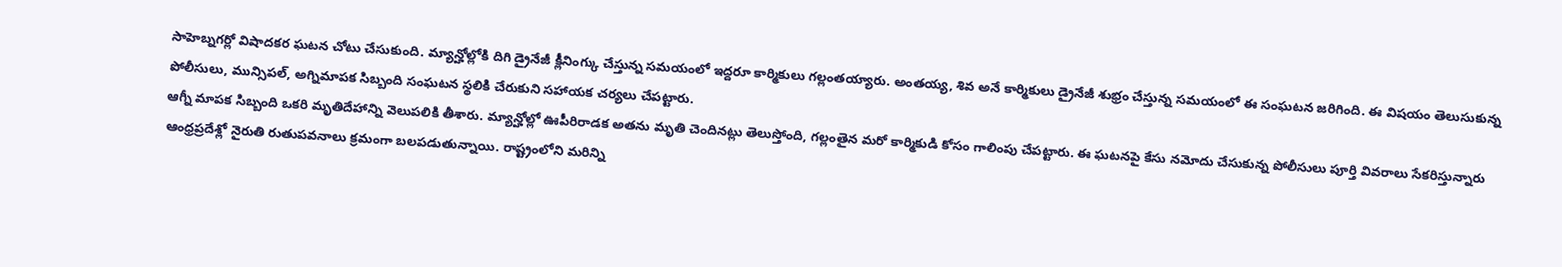సాహెబ్నగర్లో విషాదకర ఘటన చోటు చేసుకుంది. మ్యాన్హోల్లోకి దిగి డ్రైనేజీ క్లీనింగ్కు చేస్తున్న సమయంలో ఇద్దరూ కార్మికులు గల్లంతయ్యారు. అంతయ్య, శివ అనే కార్మికులు డ్రైనేజీ శుభ్రం చేస్తున్న సమయంలో ఈ సంఘటన జరిగింది. ఈ విషయం తెలుసుకున్న పోలీసులు, మున్సిపల్, అగ్నిమాపక సిబ్బంది సంఘటన స్థలికి చేరుకుని సహాయక చర్యలు చేపట్టారు.
ఆగ్నీ మాపక సిబ్బంది ఒకరి మృతిదేహాన్ని వెలుపలికి తీశారు. మ్యాన్హోల్లో ఊపీరిరాడక అతను మృతి చెందినట్లు తెలుస్తోంది, గల్లంతైన మరో కార్మికుడి కోసం గాలింపు చేపట్టారు. ఈ ఘటనపై కేసు నమోదు చేసుకున్న పోలీసులు పూర్తి వివరాలు సేకరిస్తున్నారు
ఆంధ్రప్రదేశ్లో నైరుతి రుతుపవనాలు క్రమంగా బలపడుతున్నాయి. రాష్ట్రంలోని మరిన్ని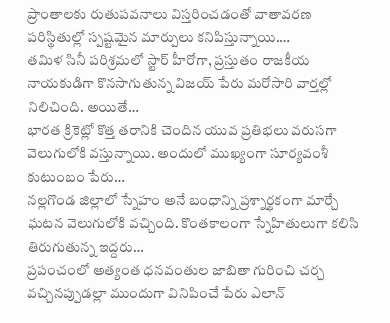ప్రాంతాలకు రుతుపవనాలు విస్తరించడంతో వాతావరణ పరిస్థితుల్లో స్పష్టమైన మార్పులు కనిపిస్తున్నాయి.…
తమిళ సినీ పరిశ్రమలో స్టార్ హీరోగా, ప్రస్తుతం రాజకీయ నాయకుడిగా కొనసాగుతున్న విజయ్ పేరు మరోసారి వార్తల్లో నిలిచింది. అయితే…
భారత క్రికెట్లో కొత్త తరానికి చెందిన యువ ప్రతిభలు వరుసగా వెలుగులోకి వస్తున్నాయి. అందులో ముఖ్యంగా సూర్యవంశీ కుటుంబం పేరు…
నల్లగొండ జిల్లాలో స్నేహం అనే బంధాన్ని ప్రశ్నార్థకంగా మార్చే ఘటన వెలుగులోకి వచ్చింది. కొంతకాలంగా స్నేహితులుగా కలిసి తిరుగుతున్న ఇద్దరు…
ప్రపంచంలో అత్యంత ధనవంతుల జాబితా గురించి చర్చ వచ్చినప్పుడల్లా ముందుగా వినిపించే పేరు ఎలాన్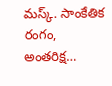మస్క్. సాంకేతిక రంగం, అంతరిక్ష…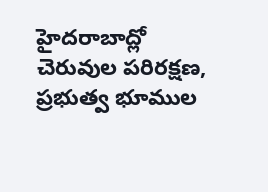హైదరాబాద్లో చెరువుల పరిరక్షణ, ప్రభుత్వ భూముల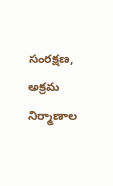సంరక్షణ, అక్రమ నిర్మాణాల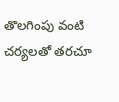తొలగింపు వంటి చర్యలతో తరచూ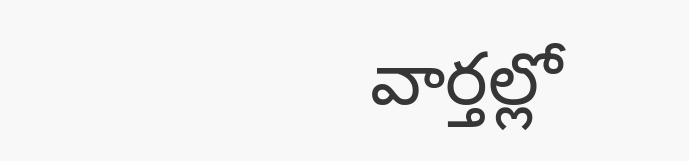వార్తల్లో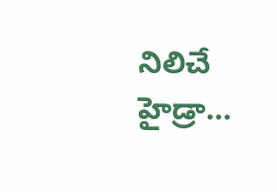నిలిచే హైడ్రా…